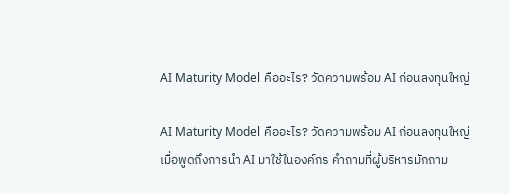AI Maturity Model คืออะไร? วัดความพร้อม AI ก่อนลงทุนใหญ่

AI Maturity Model คืออะไร? วัดความพร้อม AI ก่อนลงทุนใหญ่
เมื่อพูดถึงการนำ AI มาใช้ในองค์กร คำถามที่ผู้บริหารมักถาม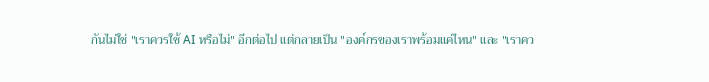กันไม่ใช่ "เราควรใช้ AI หรือไม่" อีกต่อไป แต่กลายเป็น "องค์กรของเราพร้อมแค่ไหน" และ "เราคว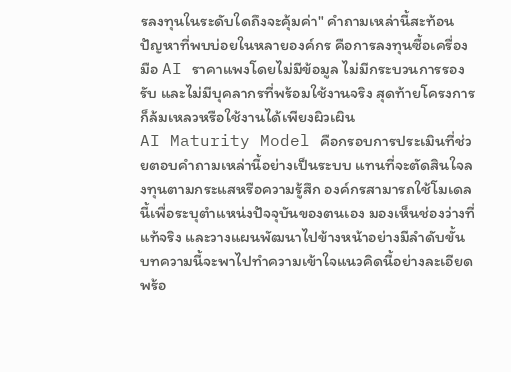รลงทุนในระดับใดถึงจะคุ้มค่า" คำถามเหล่านี้สะท้อนปัญหาที่พบบ่อยในหลายองค์กร คือการลงทุนซื้อเครื่องมือ AI ราคาแพงโดยไม่มีข้อมูล ไม่มีกระบวนการรองรับ และไม่มีบุคลากรที่พร้อมใช้งานจริง สุดท้ายโครงการก็ล้มเหลวหรือใช้งานได้เพียงผิวเผิน
AI Maturity Model คือกรอบการประเมินที่ช่วยตอบคำถามเหล่านี้อย่างเป็นระบบ แทนที่จะตัดสินใจลงทุนตามกระแสหรือความรู้สึก องค์กรสามารถใช้โมเดลนี้เพื่อระบุตำแหน่งปัจจุบันของตนเอง มองเห็นช่องว่างที่แท้จริง และวางแผนพัฒนาไปข้างหน้าอย่างมีลำดับขั้น บทความนี้จะพาไปทำความเข้าใจแนวคิดนี้อย่างละเอียด พร้อ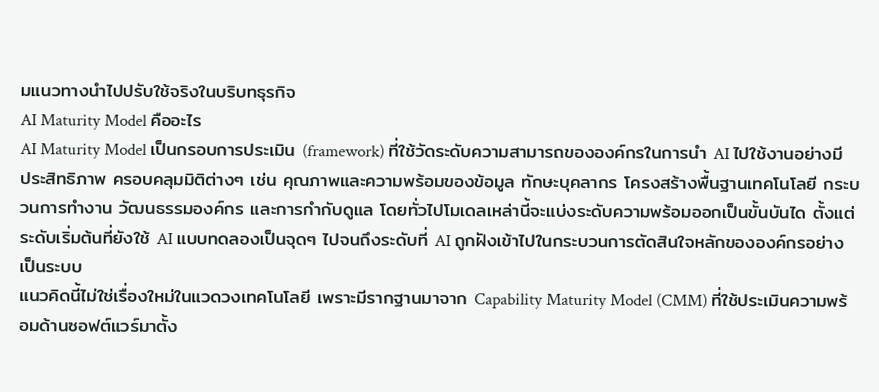มแนวทางนำไปปรับใช้จริงในบริบทธุรกิจ
AI Maturity Model คืออะไร
AI Maturity Model เป็นกรอบการประเมิน (framework) ที่ใช้วัดระดับความสามารถขององค์กรในการนำ AI ไปใช้งานอย่างมีประสิทธิภาพ ครอบคลุมมิติต่างๆ เช่น คุณภาพและความพร้อมของข้อมูล ทักษะบุคลากร โครงสร้างพื้นฐานเทคโนโลยี กระบวนการทำงาน วัฒนธรรมองค์กร และการกำกับดูแล โดยทั่วไปโมเดลเหล่านี้จะแบ่งระดับความพร้อมออกเป็นขั้นบันได ตั้งแต่ระดับเริ่มต้นที่ยังใช้ AI แบบทดลองเป็นจุดๆ ไปจนถึงระดับที่ AI ถูกฝังเข้าไปในกระบวนการตัดสินใจหลักขององค์กรอย่างเป็นระบบ
แนวคิดนี้ไม่ใช่เรื่องใหม่ในแวดวงเทคโนโลยี เพราะมีรากฐานมาจาก Capability Maturity Model (CMM) ที่ใช้ประเมินความพร้อมด้านซอฟต์แวร์มาตั้ง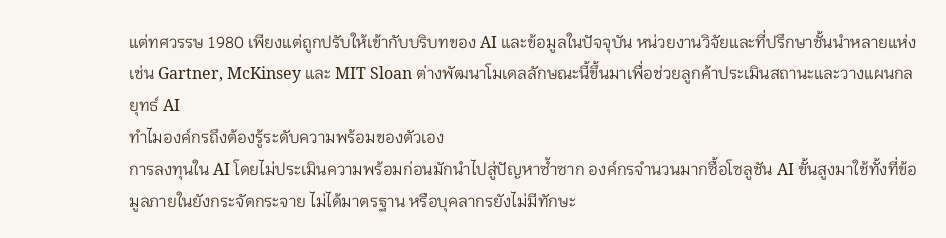แต่ทศวรรษ 1980 เพียงแต่ถูกปรับให้เข้ากับบริบทของ AI และข้อมูลในปัจจุบัน หน่วยงานวิจัยและที่ปรึกษาชั้นนำหลายแห่ง เช่น Gartner, McKinsey และ MIT Sloan ต่างพัฒนาโมเดลลักษณะนี้ขึ้นมาเพื่อช่วยลูกค้าประเมินสถานะและวางแผนกลยุทธ์ AI
ทำไมองค์กรถึงต้องรู้ระดับความพร้อมของตัวเอง
การลงทุนใน AI โดยไม่ประเมินความพร้อมก่อนมักนำไปสู่ปัญหาซ้ำซาก องค์กรจำนวนมากซื้อโซลูชัน AI ขั้นสูงมาใช้ทั้งที่ข้อมูลภายในยังกระจัดกระจาย ไม่ได้มาตรฐาน หรือบุคลากรยังไม่มีทักษะ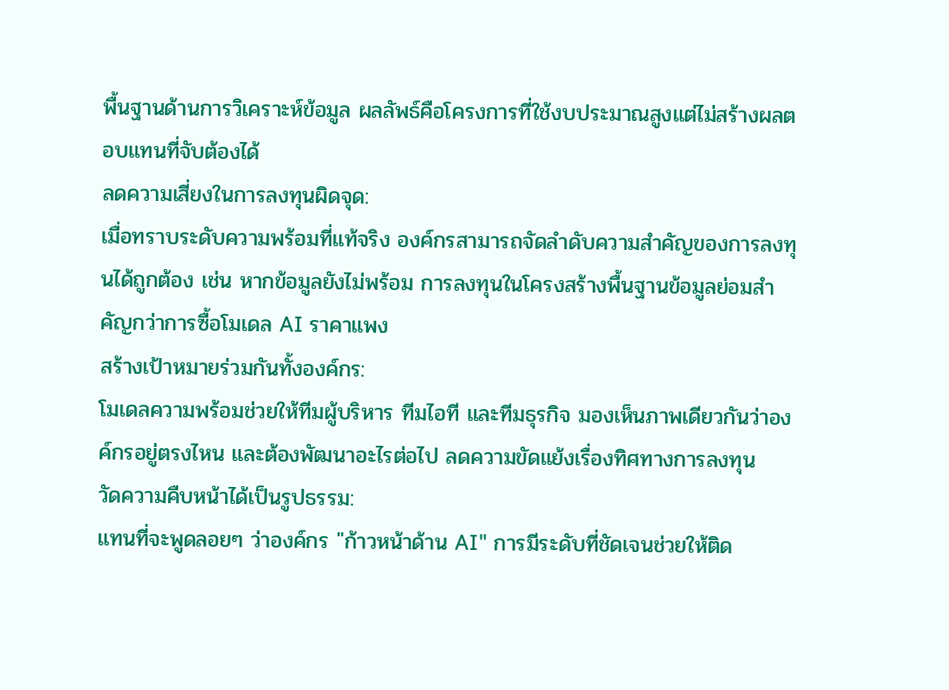พื้นฐานด้านการวิเคราะห์ข้อมูล ผลลัพธ์คือโครงการที่ใช้งบประมาณสูงแต่ไม่สร้างผลตอบแทนที่จับต้องได้
ลดความเสี่ยงในการลงทุนผิดจุด:
เมื่อทราบระดับความพร้อมที่แท้จริง องค์กรสามารถจัดลำดับความสำคัญของการลงทุนได้ถูกต้อง เช่น หากข้อมูลยังไม่พร้อม การลงทุนในโครงสร้างพื้นฐานข้อมูลย่อมสำคัญกว่าการซื้อโมเดล AI ราคาแพง
สร้างเป้าหมายร่วมกันทั้งองค์กร:
โมเดลความพร้อมช่วยให้ทีมผู้บริหาร ทีมไอที และทีมธุรกิจ มองเห็นภาพเดียวกันว่าองค์กรอยู่ตรงไหน และต้องพัฒนาอะไรต่อไป ลดความขัดแย้งเรื่องทิศทางการลงทุน
วัดความคืบหน้าได้เป็นรูปธรรม:
แทนที่จะพูดลอยๆ ว่าองค์กร "ก้าวหน้าด้าน AI" การมีระดับที่ชัดเจนช่วยให้ติด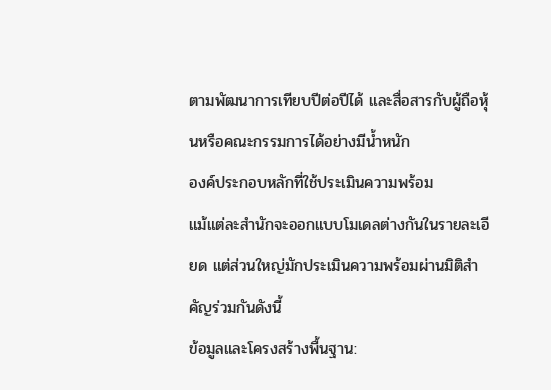ตามพัฒนาการเทียบปีต่อปีได้ และสื่อสารกับผู้ถือหุ้นหรือคณะกรรมการได้อย่างมีน้ำหนัก
องค์ประกอบหลักที่ใช้ประเมินความพร้อม
แม้แต่ละสำนักจะออกแบบโมเดลต่างกันในรายละเอียด แต่ส่วนใหญ่มักประเมินความพร้อมผ่านมิติสำคัญร่วมกันดังนี้
ข้อมูลและโครงสร้างพื้นฐาน: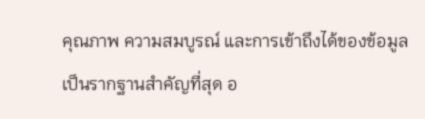คุณภาพ ความสมบูรณ์ และการเข้าถึงได้ของข้อมูลเป็นรากฐานสำคัญที่สุด อ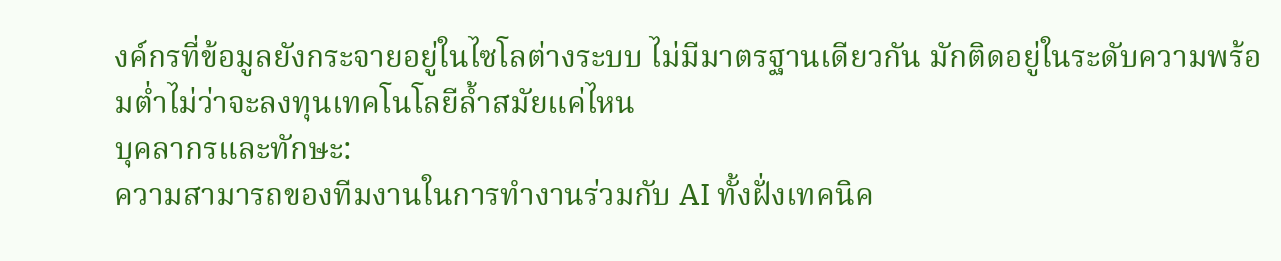งค์กรที่ข้อมูลยังกระจายอยู่ในไซโลต่างระบบ ไม่มีมาตรฐานเดียวกัน มักติดอยู่ในระดับความพร้อมต่ำไม่ว่าจะลงทุนเทคโนโลยีล้ำสมัยแค่ไหน
บุคลากรและทักษะ:
ความสามารถของทีมงานในการทำงานร่วมกับ AI ทั้งฝั่งเทคนิค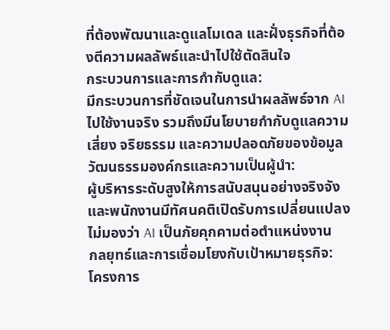ที่ต้องพัฒนาและดูแลโมเดล และฝั่งธุรกิจที่ต้องตีความผลลัพธ์และนำไปใช้ตัดสินใจ
กระบวนการและการกำกับดูแล:
มีกระบวนการที่ชัดเจนในการนำผลลัพธ์จาก AI ไปใช้งานจริง รวมถึงมีนโยบายกำกับดูแลความเสี่ยง จริยธรรม และความปลอดภัยของข้อมูล
วัฒนธรรมองค์กรและความเป็นผู้นำ:
ผู้บริหารระดับสูงให้การสนับสนุนอย่างจริงจัง และพนักงานมีทัศนคติเปิดรับการเปลี่ยนแปลง ไม่มองว่า AI เป็นภัยคุกคามต่อตำแหน่งงาน
กลยุทธ์และการเชื่อมโยงกับเป้าหมายธุรกิจ:
โครงการ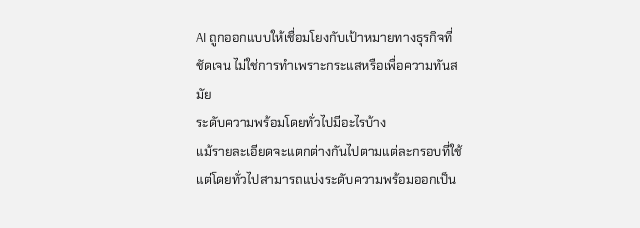AI ถูกออกแบบให้เชื่อมโยงกับเป้าหมายทางธุรกิจที่ชัดเจน ไม่ใช่การทำเพราะกระแสหรือเพื่อความทันสมัย
ระดับความพร้อมโดยทั่วไปมีอะไรบ้าง
แม้รายละเอียดจะแตกต่างกันไปตามแต่ละกรอบที่ใช้ แต่โดยทั่วไปสามารถแบ่งระดับความพร้อมออกเป็น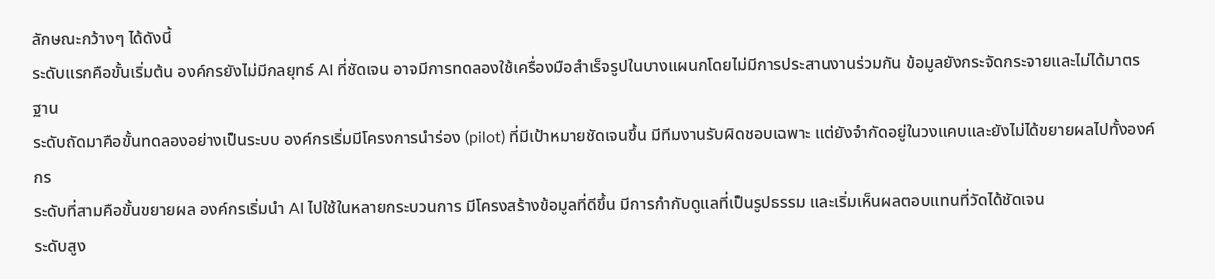ลักษณะกว้างๆ ได้ดังนี้
ระดับแรกคือขั้นเริ่มต้น องค์กรยังไม่มีกลยุทธ์ AI ที่ชัดเจน อาจมีการทดลองใช้เครื่องมือสำเร็จรูปในบางแผนกโดยไม่มีการประสานงานร่วมกัน ข้อมูลยังกระจัดกระจายและไม่ได้มาตรฐาน
ระดับถัดมาคือขั้นทดลองอย่างเป็นระบบ องค์กรเริ่มมีโครงการนำร่อง (pilot) ที่มีเป้าหมายชัดเจนขึ้น มีทีมงานรับผิดชอบเฉพาะ แต่ยังจำกัดอยู่ในวงแคบและยังไม่ได้ขยายผลไปทั้งองค์กร
ระดับที่สามคือขั้นขยายผล องค์กรเริ่มนำ AI ไปใช้ในหลายกระบวนการ มีโครงสร้างข้อมูลที่ดีขึ้น มีการกำกับดูแลที่เป็นรูปธรรม และเริ่มเห็นผลตอบแทนที่วัดได้ชัดเจน
ระดับสูง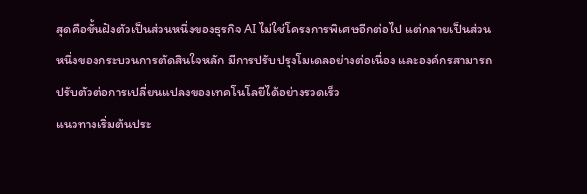สุดคือขั้นฝังตัวเป็นส่วนหนึ่งของธุรกิจ AI ไม่ใช่โครงการพิเศษอีกต่อไป แต่กลายเป็นส่วนหนึ่งของกระบวนการตัดสินใจหลัก มีการปรับปรุงโมเดลอย่างต่อเนื่อง และองค์กรสามารถปรับตัวต่อการเปลี่ยนแปลงของเทคโนโลยีได้อย่างรวดเร็ว
แนวทางเริ่มต้นประ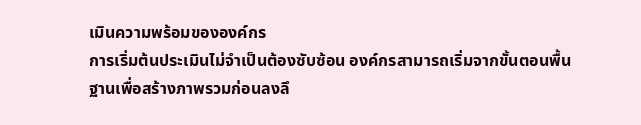เมินความพร้อมขององค์กร
การเริ่มต้นประเมินไม่จำเป็นต้องซับซ้อน องค์กรสามารถเริ่มจากขั้นตอนพื้นฐานเพื่อสร้างภาพรวมก่อนลงลึ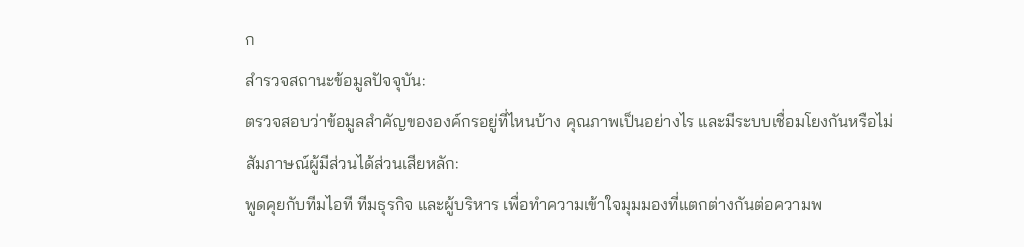ก
สำรวจสถานะข้อมูลปัจจุบัน:
ตรวจสอบว่าข้อมูลสำคัญขององค์กรอยู่ที่ไหนบ้าง คุณภาพเป็นอย่างไร และมีระบบเชื่อมโยงกันหรือไม่
สัมภาษณ์ผู้มีส่วนได้ส่วนเสียหลัก:
พูดคุยกับทีมไอที ทีมธุรกิจ และผู้บริหาร เพื่อทำความเข้าใจมุมมองที่แตกต่างกันต่อความพ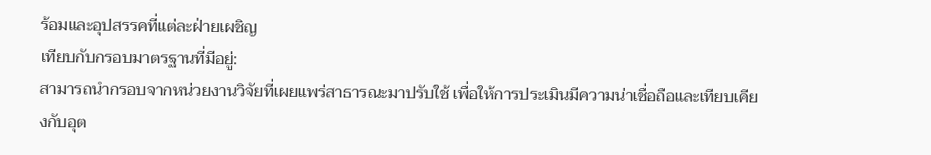ร้อมและอุปสรรคที่แต่ละฝ่ายเผชิญ
เทียบกับกรอบมาตรฐานที่มีอยู่:
สามารถนำกรอบจากหน่วยงานวิจัยที่เผยแพร่สาธารณะมาปรับใช้ เพื่อให้การประเมินมีความน่าเชื่อถือและเทียบเคียงกับอุต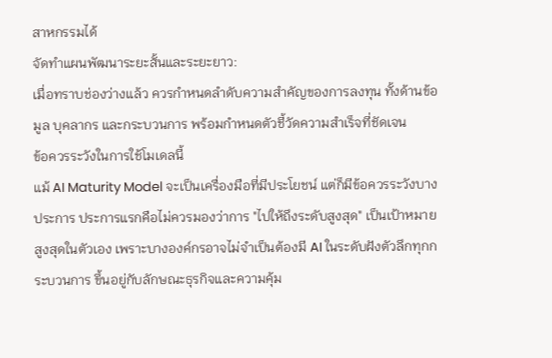สาหกรรมได้
จัดทำแผนพัฒนาระยะสั้นและระยะยาว:
เมื่อทราบช่องว่างแล้ว ควรกำหนดลำดับความสำคัญของการลงทุน ทั้งด้านข้อมูล บุคลากร และกระบวนการ พร้อมกำหนดตัวชี้วัดความสำเร็จที่ชัดเจน
ข้อควรระวังในการใช้โมเดลนี้
แม้ AI Maturity Model จะเป็นเครื่องมือที่มีประโยชน์ แต่ก็มีข้อควรระวังบางประการ ประการแรกคือไม่ควรมองว่าการ "ไปให้ถึงระดับสูงสุด" เป็นเป้าหมายสูงสุดในตัวเอง เพราะบางองค์กรอาจไม่จำเป็นต้องมี AI ในระดับฝังตัวลึกทุกกระบวนการ ขึ้นอยู่กับลักษณะธุรกิจและความคุ้ม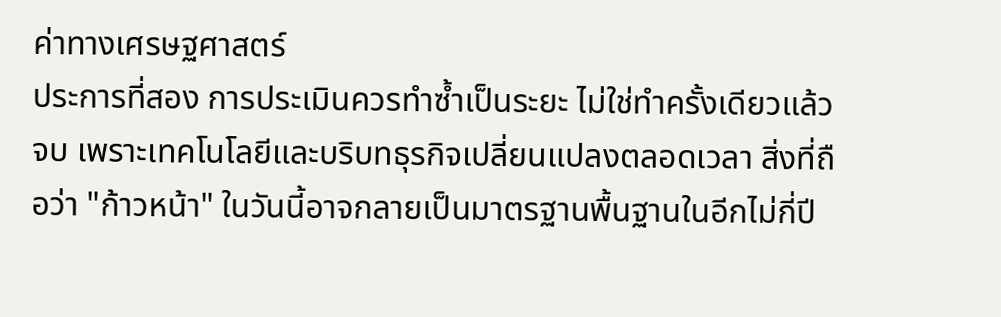ค่าทางเศรษฐศาสตร์
ประการที่สอง การประเมินควรทำซ้ำเป็นระยะ ไม่ใช่ทำครั้งเดียวแล้วจบ เพราะเทคโนโลยีและบริบทธุรกิจเปลี่ยนแปลงตลอดเวลา สิ่งที่ถือว่า "ก้าวหน้า" ในวันนี้อาจกลายเป็นมาตรฐานพื้นฐานในอีกไม่กี่ปี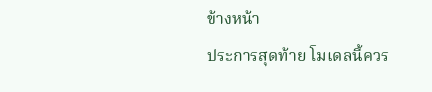ข้างหน้า
ประการสุดท้าย โมเดลนี้ควร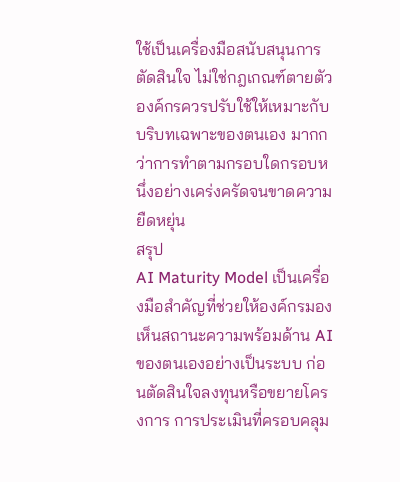ใช้เป็นเครื่องมือสนับสนุนการตัดสินใจ ไม่ใช่กฎเกณฑ์ตายตัว องค์กรควรปรับใช้ให้เหมาะกับบริบทเฉพาะของตนเอง มากกว่าการทำตามกรอบใดกรอบหนึ่งอย่างเคร่งครัดจนขาดความยืดหยุ่น
สรุป
AI Maturity Model เป็นเครื่องมือสำคัญที่ช่วยให้องค์กรมองเห็นสถานะความพร้อมด้าน AI ของตนเองอย่างเป็นระบบ ก่อนตัดสินใจลงทุนหรือขยายโครงการ การประเมินที่ครอบคลุม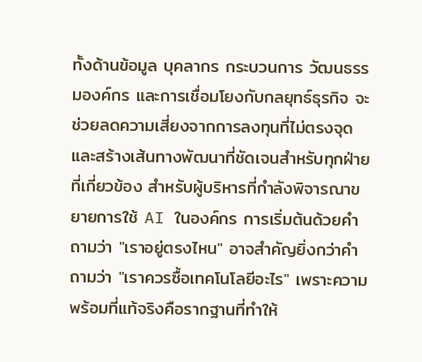ทั้งด้านข้อมูล บุคลากร กระบวนการ วัฒนธรรมองค์กร และการเชื่อมโยงกับกลยุทธ์ธุรกิจ จะช่วยลดความเสี่ยงจากการลงทุนที่ไม่ตรงจุด และสร้างเส้นทางพัฒนาที่ชัดเจนสำหรับทุกฝ่ายที่เกี่ยวข้อง สำหรับผู้บริหารที่กำลังพิจารณาขยายการใช้ AI ในองค์กร การเริ่มต้นด้วยคำถามว่า "เราอยู่ตรงไหน" อาจสำคัญยิ่งกว่าคำถามว่า "เราควรซื้อเทคโนโลยีอะไร" เพราะความพร้อมที่แท้จริงคือรากฐานที่ทำให้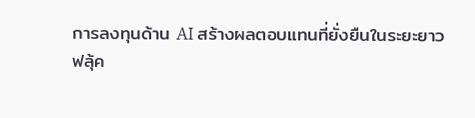การลงทุนด้าน AI สร้างผลตอบแทนที่ยั่งยืนในระยะยาว
ฟลุ้ค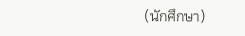(นักศึกษา)